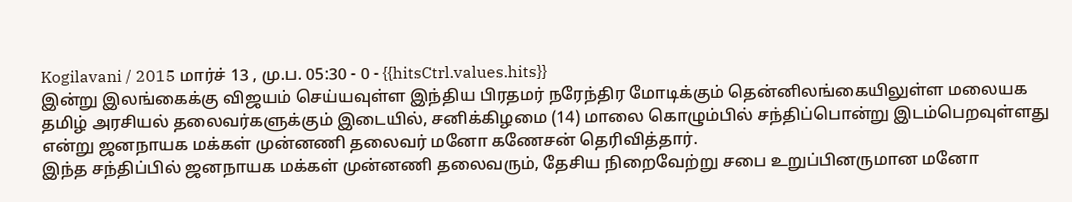Kogilavani / 2015 மார்ச் 13 , மு.ப. 05:30 - 0 - {{hitsCtrl.values.hits}}
இன்று இலங்கைக்கு விஜயம் செய்யவுள்ள இந்திய பிரதமர் நரேந்திர மோடிக்கும் தென்னிலங்கையிலுள்ள மலையக தமிழ் அரசியல் தலைவர்களுக்கும் இடையில், சனிக்கிழமை (14) மாலை கொழும்பில் சந்திப்பொன்று இடம்பெறவுள்ளது என்று ஜனநாயக மக்கள் முன்னணி தலைவர் மனோ கணேசன் தெரிவித்தார்.
இந்த சந்திப்பில் ஜனநாயக மக்கள் முன்னணி தலைவரும், தேசிய நிறைவேற்று சபை உறுப்பினருமான மனோ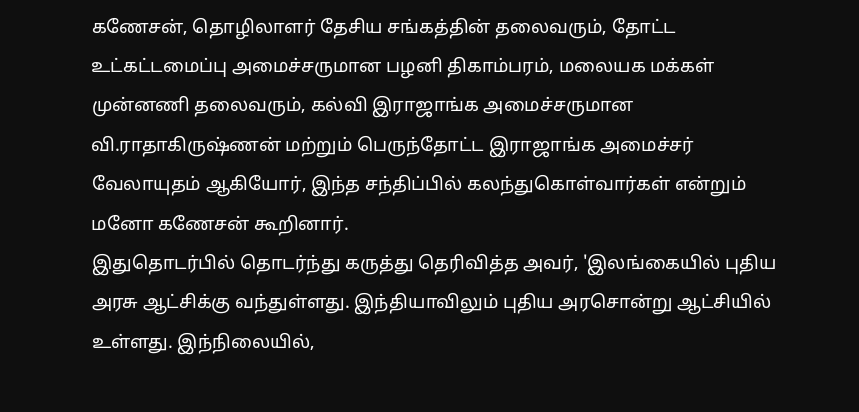கணேசன், தொழிலாளர் தேசிய சங்கத்தின் தலைவரும், தோட்ட உட்கட்டமைப்பு அமைச்சருமான பழனி திகாம்பரம், மலையக மக்கள் முன்னணி தலைவரும், கல்வி இராஜாங்க அமைச்சருமான வி.ராதாகிருஷ்ணன் மற்றும் பெருந்தோட்ட இராஜாங்க அமைச்சர் வேலாயுதம் ஆகியோர், இந்த சந்திப்பில் கலந்துகொள்வார்கள் என்றும் மனோ கணேசன் கூறினார்.
இதுதொடர்பில் தொடர்ந்து கருத்து தெரிவித்த அவர், 'இலங்கையில் புதிய அரசு ஆட்சிக்கு வந்துள்ளது. இந்தியாவிலும் புதிய அரசொன்று ஆட்சியில் உள்ளது. இந்நிலையில்,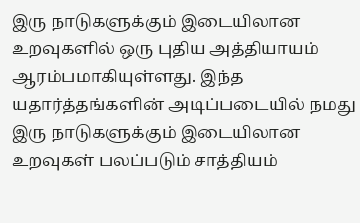இரு நாடுகளுக்கும் இடையிலான உறவுகளில் ஒரு புதிய அத்தியாயம் ஆரம்பமாகியுள்ளது. இந்த யதார்த்தங்களின் அடிப்படையில் நமது இரு நாடுகளுக்கும் இடையிலான உறவுகள் பலப்படும் சாத்தியம்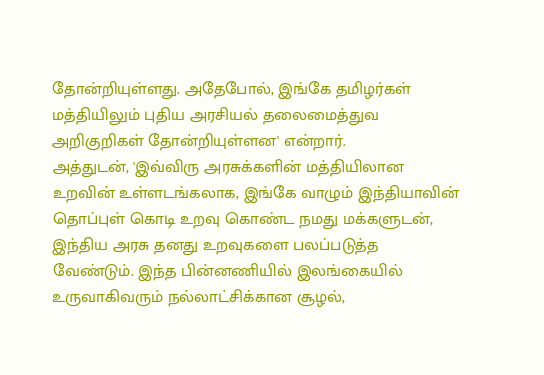தோன்றியுள்ளது. அதேபோல், இங்கே தமிழர்கள் மத்தியிலும் புதிய அரசியல் தலைமைத்துவ அறிகுறிகள் தோன்றியுள்ளன' என்றார்.
அத்துடன், 'இவ்விரு அரசுக்களின் மத்தியிலான உறவின் உள்ளடங்கலாக, இங்கே வாழும் இந்தியாவின் தொப்புள் கொடி உறவு கொண்ட நமது மக்களுடன், இந்திய அரசு தனது உறவுகளை பலப்படுத்த வேண்டும். இந்த பின்னணியில் இலங்கையில் உருவாகிவரும் நல்லாட்சிக்கான சூழல்,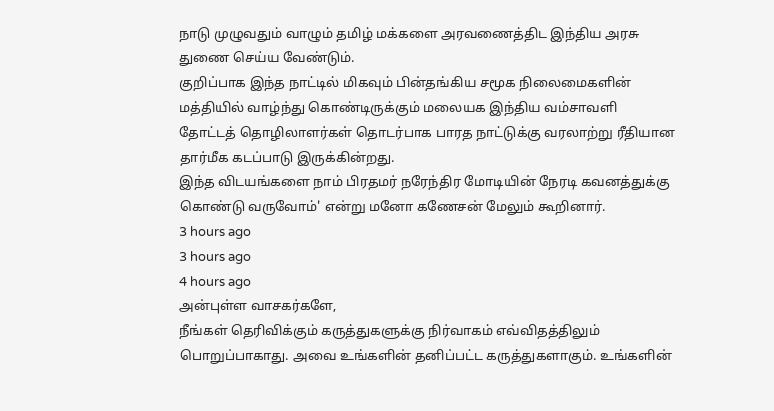நாடு முழுவதும் வாழும் தமிழ் மக்களை அரவணைத்திட இந்திய அரசு துணை செய்ய வேண்டும்.
குறிப்பாக இந்த நாட்டில் மிகவும் பின்தங்கிய சமூக நிலைமைகளின் மத்தியில் வாழ்ந்து கொண்டிருக்கும் மலையக இந்திய வம்சாவளி தோட்டத் தொழிலாளர்கள் தொடர்பாக பாரத நாட்டுக்கு வரலாற்று ரீதியான தார்மீக கடப்பாடு இருக்கின்றது.
இந்த விடயங்களை நாம் பிரதமர் நரேந்திர மோடியின் நேரடி கவனத்துக்கு கொண்டு வருவோம்' என்று மனோ கணேசன் மேலும் கூறினார்.
3 hours ago
3 hours ago
4 hours ago
அன்புள்ள வாசகர்களே,
நீங்கள் தெரிவிக்கும் கருத்துகளுக்கு நிர்வாகம் எவ்விதத்திலும் பொறுப்பாகாது. அவை உங்களின் தனிப்பட்ட கருத்துகளாகும். உங்களின்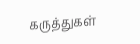கருத்துகள்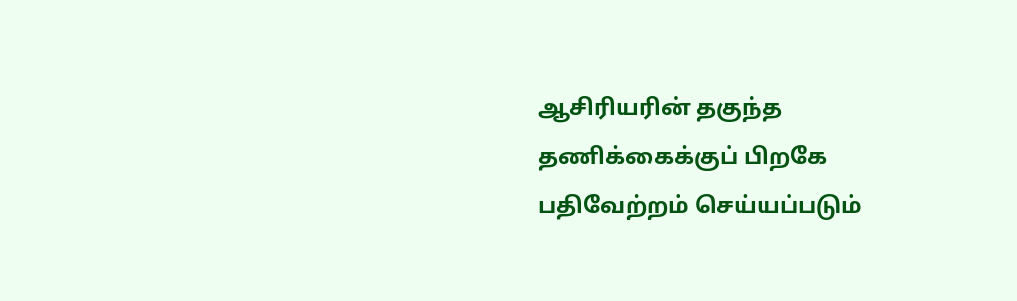ஆசிரியரின் தகுந்த தணிக்கைக்குப் பிறகே பதிவேற்றம் செய்யப்படும்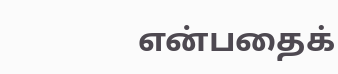என்பதைக்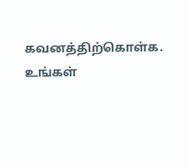கவனத்திற்கொள்க. உங்கள்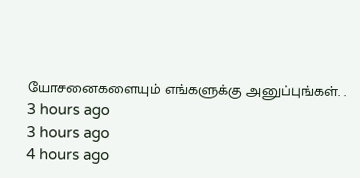யோசனைகளையும் எங்களுக்கு அனுப்புங்கள். .
3 hours ago
3 hours ago
4 hours ago